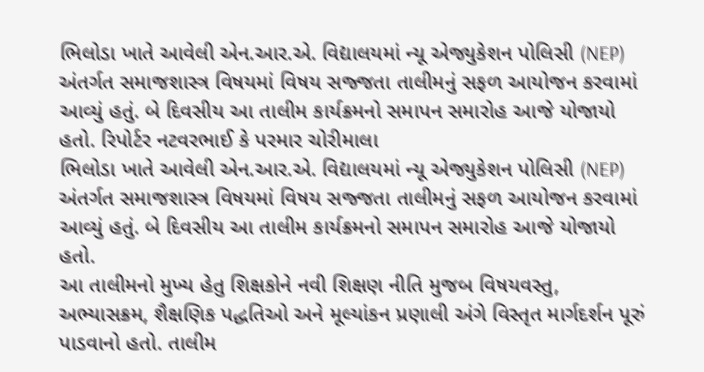ભિલોડા ખાતે આવેલી એન.આર.એ. વિદ્યાલયમાં ન્યૂ એજ્યુકેશન પોલિસી (NEP) અંતર્ગત સમાજશાસ્ત્ર વિષયમાં વિષય સજ્જતા તાલીમનું સફળ આયોજન કરવામાં આવ્યું હતું. બે દિવસીય આ તાલીમ કાર્યક્રમનો સમાપન સમારોહ આજે યોજાયો હતો. રિપોર્ટર નટવરભાઈ કે પરમાર ચોરીમાલા
ભિલોડા ખાતે આવેલી એન.આર.એ. વિદ્યાલયમાં ન્યૂ એજ્યુકેશન પોલિસી (NEP) અંતર્ગત સમાજશાસ્ત્ર વિષયમાં વિષય સજ્જતા તાલીમનું સફળ આયોજન કરવામાં આવ્યું હતું. બે દિવસીય આ તાલીમ કાર્યક્રમનો સમાપન સમારોહ આજે યોજાયો હતો.
આ તાલીમનો મુખ્ય હેતુ શિક્ષકોને નવી શિક્ષણ નીતિ મુજબ વિષયવસ્તુ, અભ્યાસક્રમ, શૈક્ષણિક પદ્ધતિઓ અને મૂલ્યાંકન પ્રણાલી અંગે વિસ્તૃત માર્ગદર્શન પૂરું પાડવાનો હતો. તાલીમ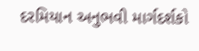દરમિયાન અનુભવી માર્ગદર્શકો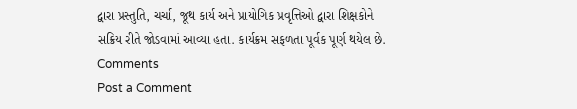દ્વારા પ્રસ્તુતિ, ચર્ચા, જૂથ કાર્ય અને પ્રાયોગિક પ્રવૃત્તિઓ દ્વારા શિક્ષકોને સક્રિય રીતે જોડવામાં આવ્યા હતા. કાર્યક્રમ સફળતા પૂર્વક પૂર્ણ થયેલ છે.
Comments
Post a Comment